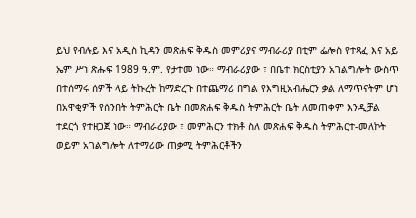ይህ የብሉይ እና አዲስ ኪዳን መጽሐፍ ቅዱስ መምሪያና ማብራሪያ በቲም ፌሎስ የተጻፈ እና አይ ኤም ሥነ ጽሑፍ 1989 ዓ.ም. የታተመ ነው። ማብራሪያው ፣ በቤተ ክርስቲያን አገልግሎት ውስጥ በተሰማሩ ሰዎች ላይ ትኩረት ከማድረጉ በተጨማሪ በግል የእግዚአብሔርን ቃል ለማጥናትም ሆነ በአዋቂዎች የሰንበት ትምሕርት ቤት በመጽሐፍ ቅዱስ ትምሕርት ቤት ለመጠቀም እንዲቻል ተደርጎ የተዘጋጀ ነው። ማብራሪያው ፣ መምሕርን ተክቶ ስለ መጽሐፍ ቅዱስ ትምሕርተ-መለኮት ወይም አገልግሎት ለተማሪው ጠቃሚ ትምሕርቶችን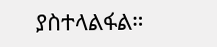ያስተላልፋል።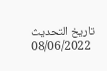تاريخ التحديث
08/06/2022